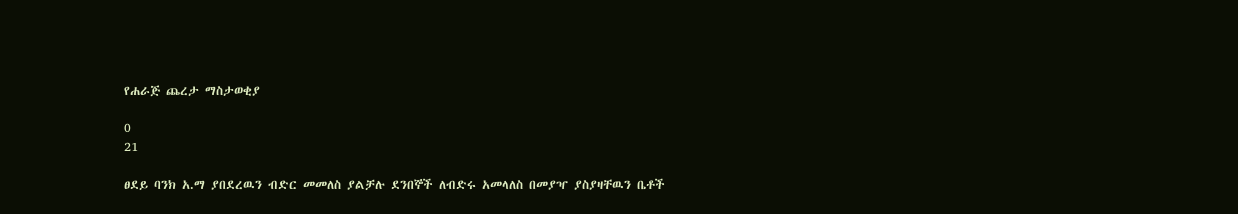የሐራጅ ጨረታ ማስታወቂያ

0
21

ፀደይ ባንክ አ.ማ ያበደረዉን ብድር መመለስ ያልቻሉ ደንበኞች ለብድሩ አመላለስ በመያዣ ያስያዛቸዉን ቤቶች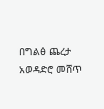በግልፅ ጨረታ አወዳድሮ መሸጥ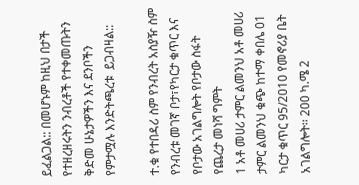ይፈልጋል:: በመሆኑም ከዚህ በታች የተዘረዘሩትን ንብረቶች የተቀመጡትን ቅድመ ሁኔታዎችን እና ደንቦችን የምታሟሉ እንድትጫረቱ  ይጋብዛል::

ተ.ቁ የተበዳሪ ስም የንብረት አስያዥ ስም   የንብረቱ መገኛ ቦታ፣የካርታ ቁጥር እና የቦታው አገልግሎት የቦታው ስፋት የጨረታ መነሻ ግምት
1 አቶ መሀሪ ታምር ልመንህ አቶ መሀሪ ታምር ልመንህ ቁጭ ከተማ ቀበሌ 01 ካርታ ቁጥር 95/2010 የመኖሪያ ቤት አገልግሎት፡፡ 200 ካ.ሜ 2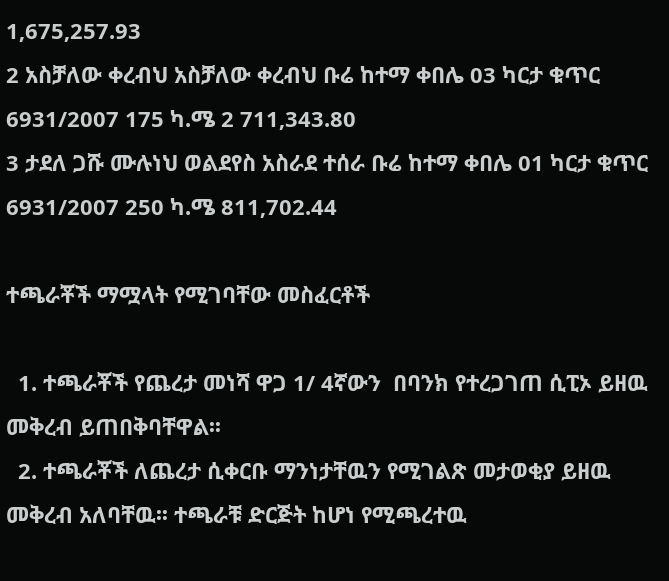1‚675‚257.93
2 አስቻለው ቀረብህ አስቻለው ቀረብህ ቡሬ ከተማ ቀበሌ 03 ካርታ ቁጥር 6931/2007 175 ካ.ሜ 2 711‚343.80
3 ታደለ ጋሹ ሙሉነህ ወልደየስ አስራደ ተሰራ ቡሬ ከተማ ቀበሌ 01 ካርታ ቁጥር 6931/2007 250 ካ.ሜ 811‚702.44

ተጫራቾች ማሟላት የሚገባቸው መስፈርቶች

  1. ተጫራቾች የጨረታ መነሻ ዋጋ 1/ 4ኛውን  በባንክ የተረጋገጠ ሲፒኦ ይዘዉ መቅረብ ይጠበቅባቸዋል፡፡
  2. ተጫራቾች ለጨረታ ሲቀርቡ ማንነታቸዉን የሚገልጽ መታወቂያ ይዘዉ መቅረብ አለባቸዉ፡፡ ተጫራቹ ድርጅት ከሆነ የሚጫረተዉ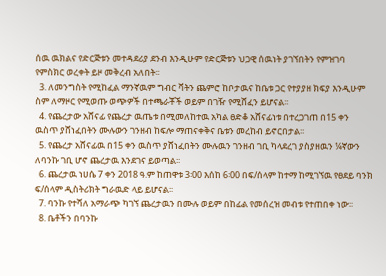ሰዉ ዉክልና የድርጅቱን መተዳደሪያ ደንብ እንዲሁም የድርጅቱን ህጋዊ ሰዉነት ያገኘበትን የምዝገባ የምስክር ወረቀት ይዞ መቅረብ አለበት፡፡
  3. ለመንግስት የሚከፈል ማንኛዉም ግብር ቫትን ጨምሮ ከቦታዉና ከቤቱ ጋር የተያያዘ ክፍያ እንዲሁም ስም ለማዞር የሚወጡ ወጭዎች በተጫራቾች ወይም በገዥ የሚሸፈን ይሆናል፡፡
  4. የጨረታው አሸናፊ የጨረታ ዉጤቱ በሚመለከተዉ አካል ፀድቆ አሸናፊነቱ በተረጋገጠ በ15 ቀን ዉስጥ ያሸነፈበትን ሙሉውን ገንዘብ ከፍሎ ማጠናቀቅና ቤቱን መረከብ ይኖርበታል፡፡
  5. የጨረታ አሸናፊዉ በ15 ቀን ዉስጥ ያሸነፈበትን ሙሉዉን ገንዘብ ገቢ ካላደረገ ያስያዘዉን ¼ኛውን ለባንኩ ገቢ ሆኖ ጨረታዉ እንደገና ይወጣል፡፡
  6. ጨረታዉ ነሀሴ 7 ቀን 2018 ዓ.ም ከጠዋቱ 3፡00 እሰከ 6፡00 በፍ/ሰላም ከተማ ከሚገኘዉ የፀደይ ባንክ ፍ/ሰላም ዲስትሪክት ግራዉድ ላይ ይሆናል፡፡
  7. ባንኩ የተሻለ አማራጭ ካገኘ ጨረታዉን በሙሉ ወይም በከፊል የመሰረዝ መብቱ የተጠበቀ ነው፡፡
  8. ቤቶችን በባንኩ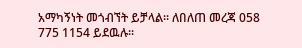አማካኝነት መጎብኘት ይቻላል፡፡ ለበለጠ መረጃ 058 775 1154 ይደዉሉ፡፡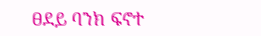ፀደይ ባንክ ፍኖተ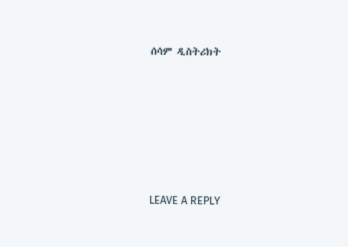ሰሳም ዲስትሪክት







LEAVE A REPLY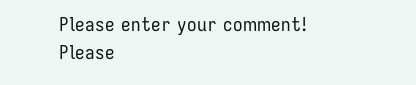Please enter your comment!
Please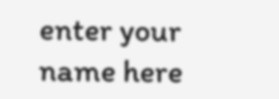enter your name here